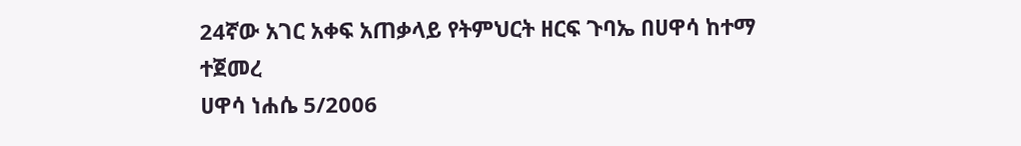24ኛው አገር አቀፍ አጠቃላይ የትምህርት ዘርፍ ጉባኤ በሀዋሳ ከተማ ተጀመረ
ሀዋሳ ነሐሴ 5/2006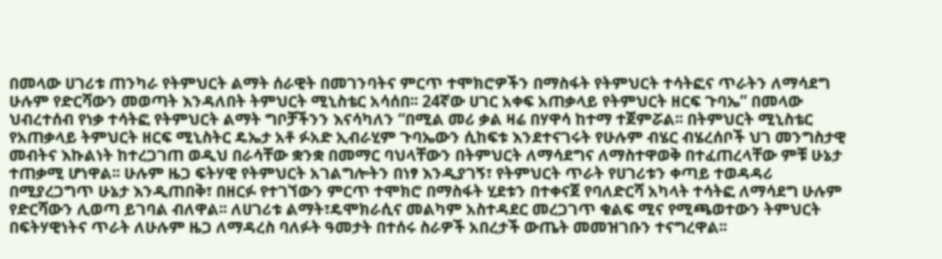በመላው ሀገሪቱ ጠንካራ የትምህርት ልማት ሰራዊት በመገንባትና ምርጥ ተሞክሮዎችን በማስፋት የትምህርት ተሳትፎና ጥራትን ለማሳደግ ሁሉም የድርሻውን መወጣት እንዳለበት ትምህርት ሚኒስቴር አሳሰበ፡፡ 24ኛው ሀገር አቀፍ አጠቃላይ የትምህርት ዘርፍ ጉባኤ” በመላው ህብረተሰብ የነቃ ተሳትፎ የትምህርት ልማት ግቦቻችንን እናሳካለን “በሚል መሪ ቃል ዛሬ በሃዋሳ ከተማ ተጀምሯል፡፡ በትምህርት ሚኒስቴር የአጠቃላይ ትምህርት ዘርፍ ሚኒስትር ዴኤታ አቶ ፉአድ ኢብራሂም ጉባኤውን ሲከፍቱ እንደተናገሩት የሁሉም ብሄር ብሄረሰቦች ህገ መንግስታዊ መብትና እኩልነት ከተረጋገጠ ወዲህ በራሳቸው ቋንቋ በመማር ባህላቸውን በትምህርት ለማሳደግና ለማስተዋወቅ በተፈጠረላቸው ምቹ ሁኔታ ተጠቃሚ ሆነዋል፡፡ ሁሉም ዜጋ ፍትሃዊ የትምህርት አገልግሎትን በነፃ እንዲያገኝ፣ የትምህርት ጥራት የሀገሪቱን ቀጣይ ተወዳዳሪ በሚያረጋግጥ ሁኔታ እንዲጠበቅ፣ በዘርፉ የተገኘውን ምርጥ ተሞክሮ በማስፋት ሂደቱን በተቀናጀ የባለድርሻ አካላት ተሳትፎ ለማሳደግ ሁሉም የድርሻውን ሊወጣ ይገባል ብለዋል፡፡ ለሀገሪቱ ልማት፣ዴሞክራሲና መልካም አስተዳደር መረጋገጥ ቁልፍ ሚና የሚጫወተውን ትምህርት በፍትሃዊነትና ጥራት ለሁሉም ዜጋ ለማዳረስ ባለፉት ዓመታት በተሰሩ ስራዎች አበረታች ውጤት መመዝገቡን ተናግረዋል፡፡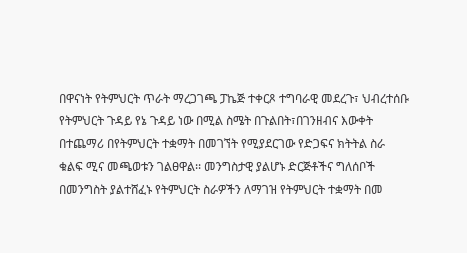በዋናነት የትምህርት ጥራት ማረጋገጫ ፓኬጅ ተቀርጾ ተግባራዊ መደረጉ፣ ህብረተሰቡ የትምህርት ጉዳይ የኔ ጉዳይ ነው በሚል ስሜት በጉልበት፣በገንዘብና እውቀት በተጨማሪ በየትምህርት ተቋማት በመገኘት የሚያደርገው የድጋፍና ክትትል ስራ ቁልፍ ሚና መጫወቱን ገልፀዋል፡፡ መንግስታዊ ያልሆኑ ድርጅቶችና ግለሰቦች በመንግስት ያልተሸፈኑ የትምህርት ስራዎችን ለማገዝ የትምህርት ተቋማት በመ